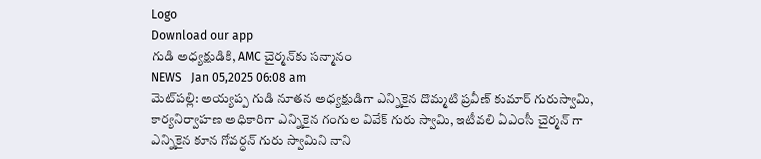Logo
Download our app
గుడి అధ్యక్షుడికి, AMC చైర్మన్‌కు సన్మానం
NEWS   Jan 05,2025 06:08 am
మెట్‌ప‌ల్లి: అయ్యప్ప గుడి నూతన అధ్యక్షుడిగా ఎన్నికైన దొమ్మటి ప్రవీణ్ కుమార్ గురుస్వామి, కార్యనిర్వాహణ‌ అధికారిగా ఎన్నికైన గంగుల వివేక్ గురు స్వామి, ఇటీవలి ఏఎంసీ చైర్మన్ గా ఎన్నికైన కూన గోవర్ధన్ గురు స్వామిని నాని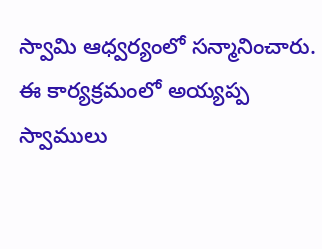స్వామి ఆధ్వర్యంలో సన్మానించారు. ఈ కార్యక్రమంలో అయ్యప్ప స్వాములు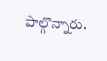పాల్గొన్నారు.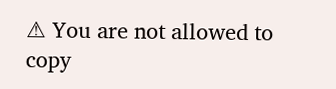⚠ You are not allowed to copy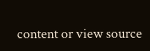content or view source